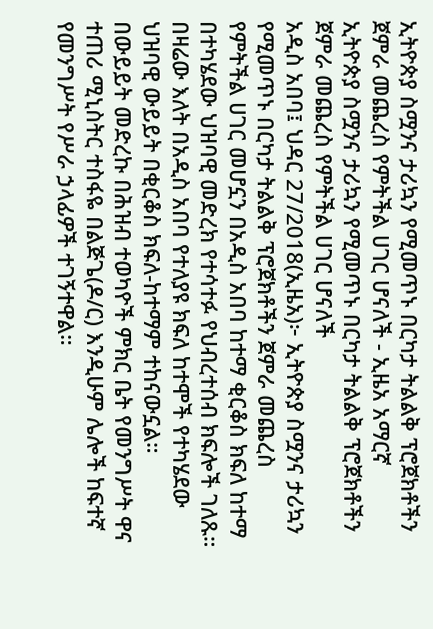ኢትዮጵያ ስሟንና ታሪኳን የሚመጥኑ በርካታ ትልልቅ ፕሮጀክቶችን ጀምራ መጨረስ የምትችል ሀገር ሆናለች - ኢዜአ አማርኛ
ኢትዮጵያ ስሟንና ታሪኳን የሚመጥኑ በርካታ ትልልቅ ፕሮጀክቶችን ጀምራ መጨረስ የምትችል ሀገር ሆናለች
አዲስ አበባ፤ ህዳር 27/2018(ኢዜአ)፦ ኢትዮጵያ ስሟንና ታሪኳን የሚመጥኑ በርካታ ትልልቅ ፕሮጀክቶችን ጀምራ መጨረስ የምትችል ሀገር መሆኗን በአዲስ አበባ ከተማ ቂርቆስ ክፍለ ከተማ በተካሄደው ህዝባዊ መድረክ የተሳተፉ የህብረተሰብ ክፍሎች ገለጹ።
በዛሬው እለት በአዲስ አበባ የተለያዩ ክፍለ ከተሞች የተካሄደው ህዝባዊ ውይይት በቂርቆስ ክፍለ-ከተማም ተከናውኗል።
በውይይት መድረኩ በሕዝብ ተወካዮች ምክር ቤት የመንግሥት ዋና ተጠሪ ሚኒስትር ተስፋዬ በልጅጌ(ዶ/ር) እንዲሁም ሌሎች ከፍተኛ የመንግሥት የሥራ ኃላፊዎች ተገኝተዋል።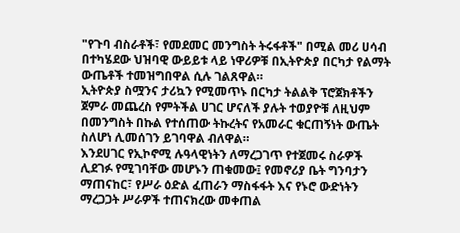"የጉባ ብስራቶች፣ የመደመር መንግስት ትሩፋቶች" በሚል መሪ ሀሳብ በተካሄደው ህዝባዊ ውይይቱ ላይ ነዋሪዎቹ በኢትዮጵያ በርካታ የልማት ውጤቶች ተመዝግበዋል ሲሉ ገልጸዋል።
ኢትዮጵያ ስሟንና ታሪኳን የሚመጥኑ በርካታ ትልልቅ ፕሮጀክቶችን ጀምራ መጨረስ የምትችል ሀገር ሆናለች ያሉት ተወያዮቹ ለዚህም በመንግስት በኩል የተሰጠው ትኩረትና የአመራር ቁርጠኝነት ውጤት ስለሆነ ሊመሰገን ይገባዋል ብለዋል።
እንደሀገር የኢኮኖሚ ሉዓላዊነትን ለማረጋገጥ የተጀመሩ ስራዎች ሊደገፉ የሚገባቸው መሆኑን ጠቁመው፤ የመኖሪያ ቤት ግንባታን ማጠናከር፣ የሥራ ዕድል ፈጠራን ማስፋፋት እና የኑሮ ውድነትን ማረጋጋት ሥራዎች ተጠናክረው መቀጠል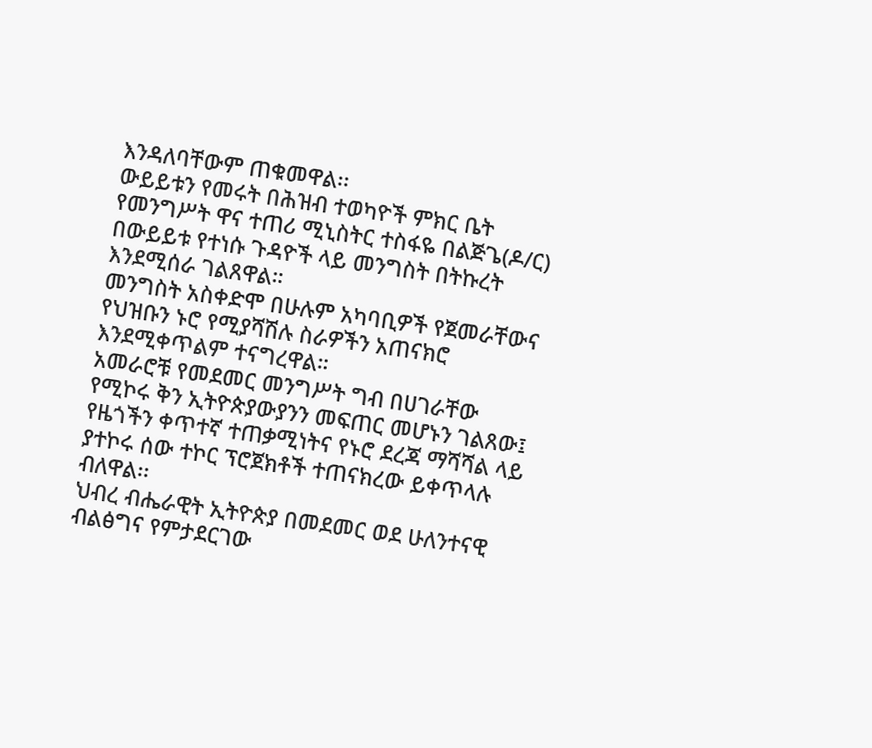እንዳለባቸውም ጠቁመዋል፡፡
ውይይቱን የመሩት በሕዝብ ተወካዮች ምክር ቤት የመንግሥት ዋና ተጠሪ ሚኒስትር ተስፋዬ በልጅጌ(ዶ/ር) በውይይቱ የተነሱ ጉዳዮች ላይ መንግስት በትኩረት እንደሚሰራ ገልጸዋል።
መንግስት አስቀድሞ በሁሉም አካባቢዎች የጀመራቸውና የህዝቡን ኑሮ የሚያሻሽሉ ስራዎችን አጠናክሮ እንደሚቀጥልም ተናግረዋል።
አመራሮቹ የመደመር መንግሥት ግብ በሀገራቸው የሚኮሩ ቅን ኢትዮጵያውያንን መፍጠር መሆኑን ገልጸው፤ የዜጎችን ቀጥተኛ ተጠቃሚነትና የኑሮ ደረጃ ማሻሻል ላይ ያተኮሩ ሰው ተኮር ፕሮጀክቶች ተጠናክረው ይቀጥላሉ ብለዋል፡፡
ህብረ ብሔራዊት ኢትዮጵያ በመደመር ወደ ሁለንተናዊ ብልፅግና የምታደርገው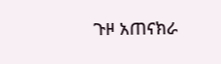ጉዞ አጠናክራ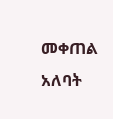መቀጠል አለባት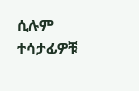ሲሉም ተሳታፊዎቹ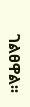ገልፀዋል፡፡